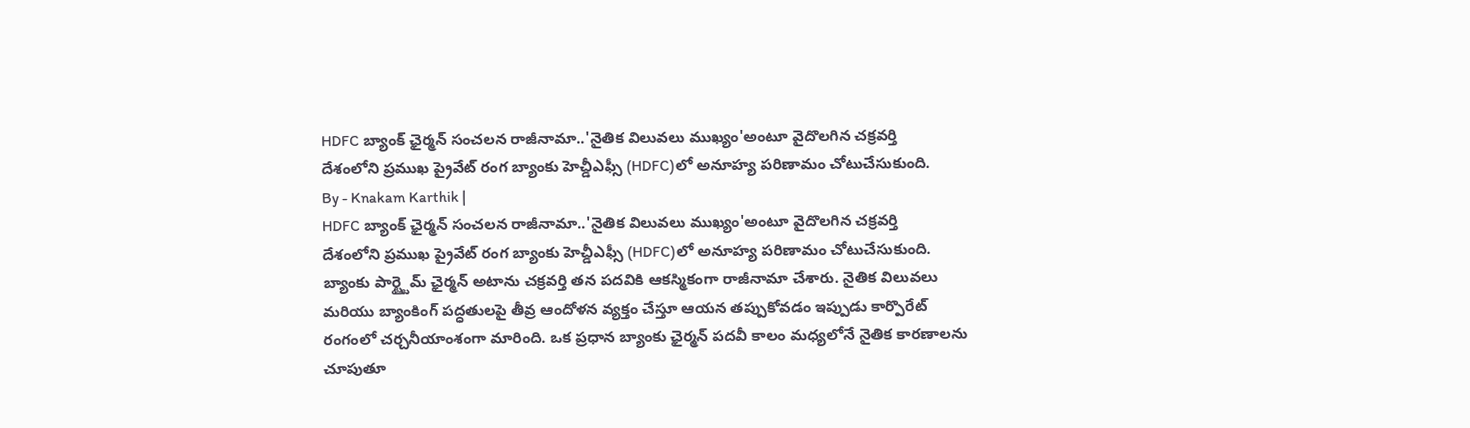HDFC బ్యాంక్ ఛైర్మన్ సంచలన రాజీనామా..'నైతిక విలువలు ముఖ్యం'అంటూ వైదొలగిన చక్రవర్తి
దేశంలోని ప్రముఖ ప్రైవేట్ రంగ బ్యాంకు హెచ్డీఎఫ్సీ (HDFC)లో అనూహ్య పరిణామం చోటుచేసుకుంది.
By - Knakam Karthik |
HDFC బ్యాంక్ ఛైర్మన్ సంచలన రాజీనామా..'నైతిక విలువలు ముఖ్యం'అంటూ వైదొలగిన చక్రవర్తి
దేశంలోని ప్రముఖ ప్రైవేట్ రంగ బ్యాంకు హెచ్డీఎఫ్సీ (HDFC)లో అనూహ్య పరిణామం చోటుచేసుకుంది. బ్యాంకు పార్ట్టైమ్ ఛైర్మన్ అటాను చక్రవర్తి తన పదవికి ఆకస్మికంగా రాజీనామా చేశారు. నైతిక విలువలు మరియు బ్యాంకింగ్ పద్ధతులపై తీవ్ర ఆందోళన వ్యక్తం చేస్తూ ఆయన తప్పుకోవడం ఇప్పుడు కార్పొరేట్ రంగంలో చర్చనీయాంశంగా మారింది. ఒక ప్రధాన బ్యాంకు ఛైర్మన్ పదవీ కాలం మధ్యలోనే నైతిక కారణాలను చూపుతూ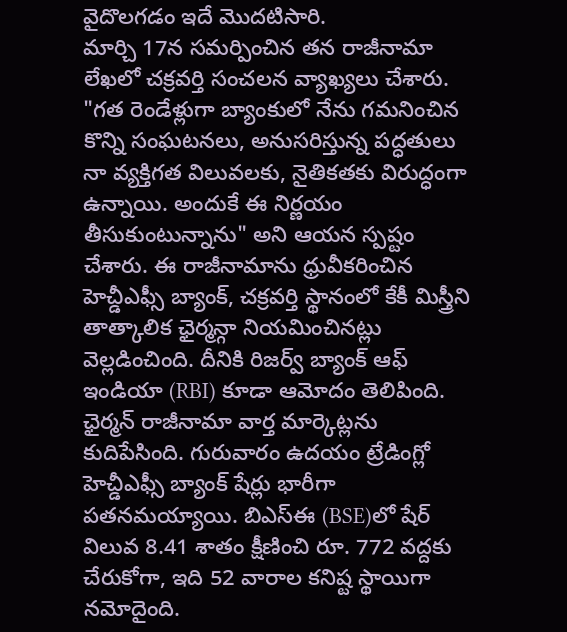వైదొలగడం ఇదే మొదటిసారి.
మార్చి 17న సమర్పించిన తన రాజీనామా లేఖలో చక్రవర్తి సంచలన వ్యాఖ్యలు చేశారు. "గత రెండేళ్లుగా బ్యాంకులో నేను గమనించిన కొన్ని సంఘటనలు, అనుసరిస్తున్న పద్ధతులు నా వ్యక్తిగత విలువలకు, నైతికతకు విరుద్ధంగా ఉన్నాయి. అందుకే ఈ నిర్ణయం తీసుకుంటున్నాను" అని ఆయన స్పష్టం చేశారు. ఈ రాజీనామాను ధ్రువీకరించిన హెచ్డీఎఫ్సీ బ్యాంక్, చక్రవర్తి స్థానంలో కేకీ మిస్త్రీని తాత్కాలిక ఛైర్మన్గా నియమించినట్లు వెల్లడించింది. దీనికి రిజర్వ్ బ్యాంక్ ఆఫ్ ఇండియా (RBI) కూడా ఆమోదం తెలిపింది.
ఛైర్మన్ రాజీనామా వార్త మార్కెట్లను కుదిపేసింది. గురువారం ఉదయం ట్రేడింగ్లో హెచ్డీఎఫ్సీ బ్యాంక్ షేర్లు భారీగా పతనమయ్యాయి. బిఎస్ఈ (BSE)లో షేర్ విలువ 8.41 శాతం క్షీణించి రూ. 772 వద్దకు చేరుకోగా, ఇది 52 వారాల కనిష్ట స్థాయిగా నమోదైంది.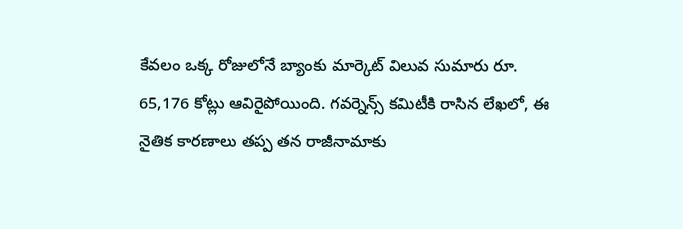కేవలం ఒక్క రోజులోనే బ్యాంకు మార్కెట్ విలువ సుమారు రూ. 65,176 కోట్లు ఆవిరైపోయింది. గవర్నెన్స్ కమిటీకి రాసిన లేఖలో, ఈ నైతిక కారణాలు తప్ప తన రాజీనామాకు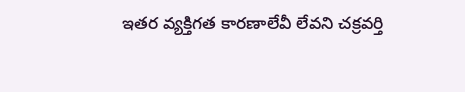ఇతర వ్యక్తిగత కారణాలేవీ లేవని చక్రవర్తి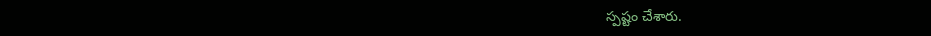స్పష్టం చేశారు.